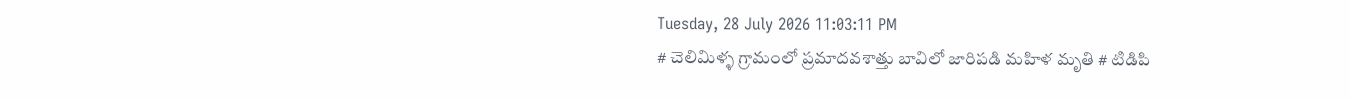Tuesday, 28 July 2026 11:03:11 PM
# చెలిమిళ్ళ గ్రామంలో ప్రమాదవశాత్తు బావిలో జారిపడి మహిళ మృతి # టిడిపి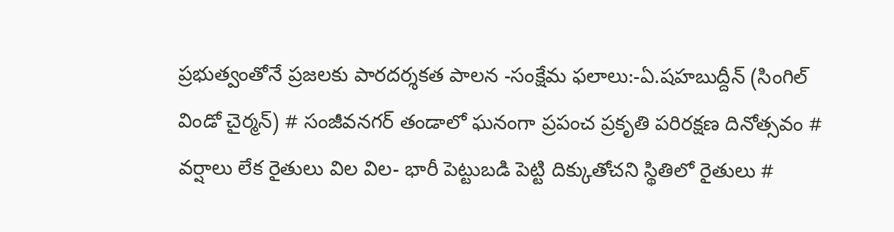ప్రభుత్వంతోనే ప్రజలకు పారదర్శకత పాలన -సంక్షేమ ఫలాలు:-ఏ.షహబుద్దీన్ (సింగిల్ విండో చైర్మన్) # సంజీవనగర్ తండాలో ఘనంగా ప్రపంచ ప్రకృతి పరిరక్షణ దినోత్సవం # వర్షాలు లేక రైతులు విల విల- భారీ పెట్టుబడి పెట్టి దిక్కుతోచని స్థితిలో రైతులు #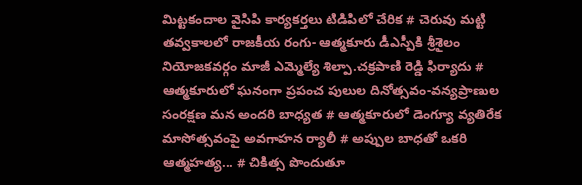మిట్టకందాల వైసిపి కార్యకర్తలు టిడిపిలో చేరిక # చెరువు మట్టి తవ్వకాలలో రాజకీయ రంగు- ఆత్మకూరు డీఎస్పీకి శ్రీశైలం నియోజకవర్గం మాజీ ఎమ్మెల్యే శిల్పా.చక్రపాణి రెడ్డి ఫిర్యాదు # ఆత్మకూరులో ఘనంగా ప్రపంచ పులుల దినోత్సవం-వన్యప్రాణుల సంరక్షణ మన అందరి బాధ్యత # ఆత్మకూరులో డెంగ్యూ వ్యతిరేక మాసోత్సవంపై అవగాహన ర్యాలీ # అప్పుల బాధతో ఒకరి ఆత్మహత్య... # చికిత్స పొందుతూ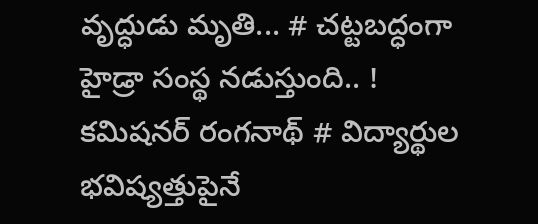వృద్ధుడు మృతి... # చట్టబద్ధంగా హైడ్రా సంస్థ నడుస్తుంది.. ! కమిషనర్ రంగనాథ్‌ # విద్యార్థుల భవిష్యత్తుపైనే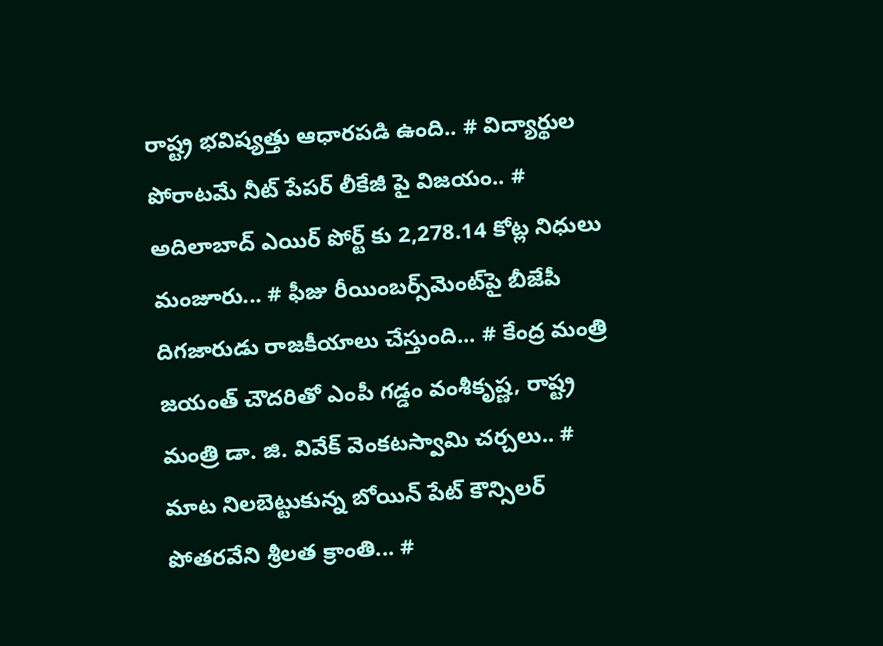రాష్ట్ర భవిష్యత్తు ఆధారపడి ఉంది.. # విద్యార్థుల పోరాటమే నీట్ పేపర్ లీకేజీ పై విజయం.. # అదిలాబాద్ ఎయిర్ పోర్ట్ కు 2,278.14 కోట్ల నిధులు మంజూరు... # ఫీజు రీయింబర్స్‌‌‌‌‌‌‌‌మెంట్‌‌‌‌‌‌‌‌పై బీజేపీ దిగజారుడు రాజకీయాలు చేస్తుంది... # కేంద్ర మంత్రి జయంత్ చౌదరితో ఎంపీ గడ్డం వంశీకృష్ణ, రాష్ట్ర మంత్రి డా. జి. వివేక్ వెంకటస్వామి చర్చలు.. # మాట నిలబెట్టుకున్న బోయిన్ పేట్ కౌన్సిలర్ పోతరవేని శ్రీలత క్రాంతి... #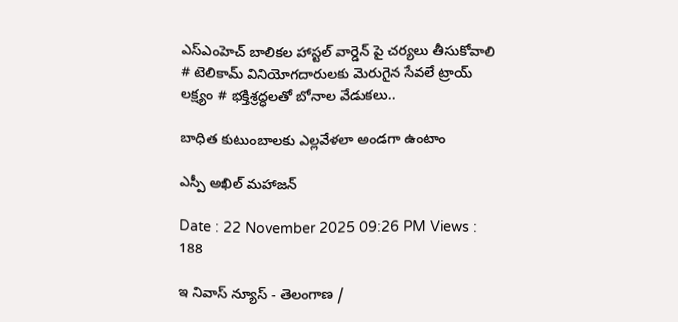ఎస్ఎంహెచ్ బాలికల హాస్టల్ వార్డెన్ పై చర్యలు తీసుకోవాలి # టెలికామ్ వినియోగదారులకు మెరుగైన సేవలే ట్రాయ్ లక్ష్యం # భక్తిశ్రద్ధలతో బోనాల వేడుకలు..

బాధిత కుటుంబాలకు ఎల్లవేళలా అండగా ఉంటాం

ఎస్పీ అఖిల్ మహాజన్

Date : 22 November 2025 09:26 PM Views : 188

ఇ నివాస్ న్యూస్ - తెలంగాణ /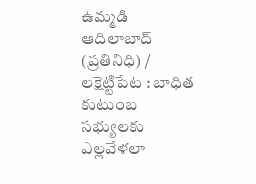ఉమ్మడి ఆదిలాబాద్ (ప్రతినిధి) / లక్షెట్టిపేట : బాధిత కుటుంబ సభ్యులకు ఎల్లవేళలా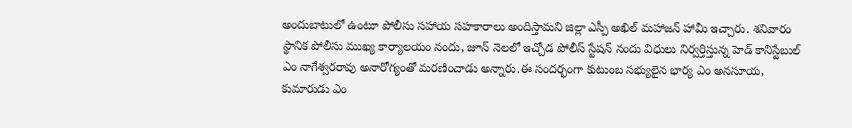అందుబాటులో ఉంటూ పోలీసు సహాయ సహకారాలు అందిస్తామని జిల్లా ఎస్పీ అఖిల్ మహాజన్ హామీ ఇచ్చారు. శనివారం స్థానిక పోలీసు ముఖ్య కార్యాలయం నందు, జూన్ నెలలో ఇచ్చోడ పోలీస్ స్టేషన్ నందు విధులు నిర్వర్తిస్తున్న హెడ్ కానిస్టేబుల్ ఎం నాగేశ్వరరావు అనారోగ్యంతో మరణించాడు అన్నారు.ఈ సందర్భంగా కుటుంబ సభ్యులైన భార్య ఎం అనసూయ, కుమారుడు ఎం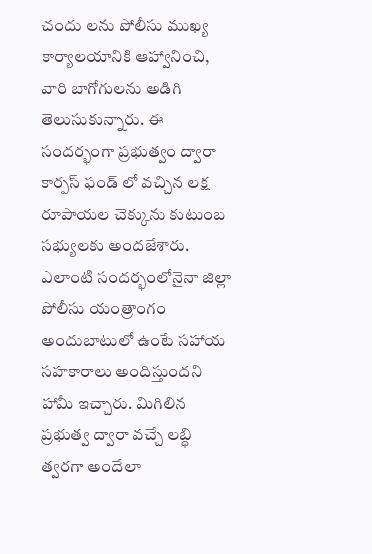చందు లను పోలీసు ముఖ్య కార్యాలయానికి ఆహ్వానించి, వారి బాగోగులను అడిగి తెలుసుకున్నారు. ఈ సందర్భంగా ప్రభుత్వం ద్వారా కార్పస్ ఫండ్ లో వచ్చిన లక్ష రూపాయల చెక్కును కుటుంబ సభ్యులకు అందజేశారు. ఎలాంటి సందర్భంలోనైనా జిల్లా పోలీసు యంత్రాంగం అందుబాటులో ఉంటే సహాయ సహకారాలు అందిస్తుందని హామీ ఇచ్చారు. మిగిలిన ప్రభుత్వ ద్వారా వచ్చే లబ్ధి త్వరగా అందేలా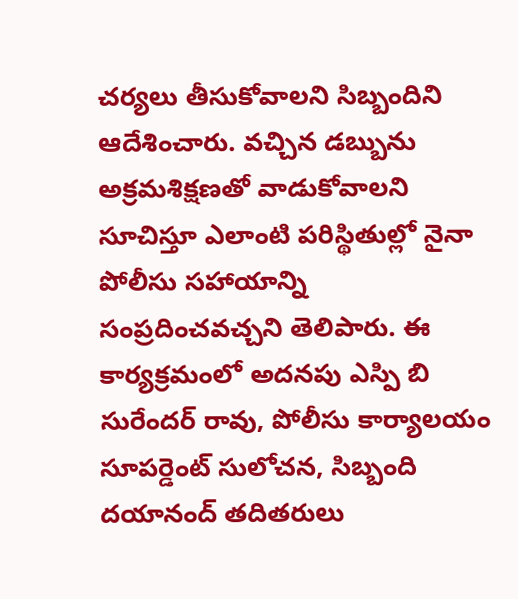చర్యలు తీసుకోవాలని సిబ్బందిని ఆదేశించారు. వచ్చిన డబ్బును అక్రమశిక్షణతో వాడుకోవాలని సూచిస్తూ ఎలాంటి పరిస్థితుల్లో నైనా పోలీసు సహాయాన్ని సంప్రదించవచ్చని తెలిపారు. ఈ కార్యక్రమంలో అదనపు ఎస్పి బి సురేందర్ రావు, పోలీసు కార్యాలయం సూపర్డెంట్ సులోచన, సిబ్బంది దయానంద్ తదితరులు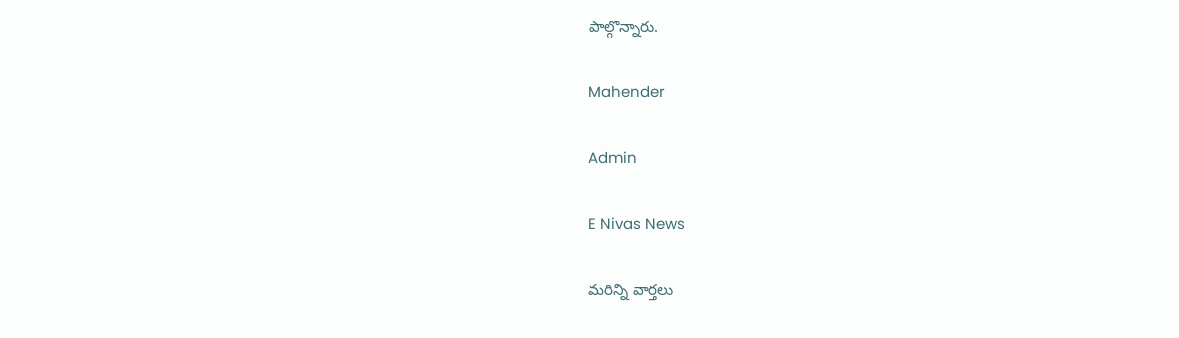పాల్గొన్నారు.

Mahender

Admin

E Nivas News

మరిన్ని వార్తలు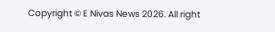Copyright © E Nivas News 2026. All right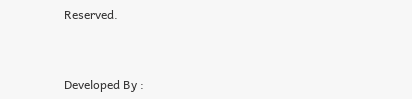Reserved.



Developed By :